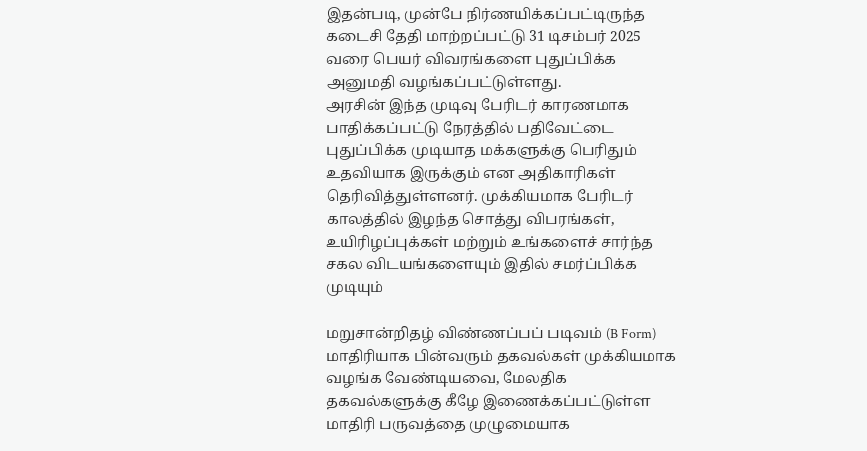இதன்படி, முன்பே நிர்ணயிக்கப்பட்டிருந்த கடைசி தேதி மாற்றப்பட்டு 31 டிசம்பர் 2025 வரை பெயர் விவரங்களை புதுப்பிக்க அனுமதி வழங்கப்பட்டுள்ளது.
அரசின் இந்த முடிவு பேரிடர் காரணமாக பாதிக்கப்பட்டு நேரத்தில் பதிவேட்டை புதுப்பிக்க முடியாத மக்களுக்கு பெரிதும் உதவியாக இருக்கும் என அதிகாரிகள் தெரிவித்துள்ளனர். முக்கியமாக பேரிடர் காலத்தில் இழந்த சொத்து விபரங்கள், உயிரிழப்புக்கள் மற்றும் உங்களைச் சார்ந்த சகல விடயங்களையும் இதில் சமர்ப்பிக்க முடியும்

மறுசான்றிதழ் விண்ணப்பப் படிவம் (B Form) மாதிரியாக பின்வரும் தகவல்கள் முக்கியமாக வழங்க வேண்டியவை, மேலதிக தகவல்களுக்கு கீழே இணைக்கப்பட்டுள்ள மாதிரி பருவத்தை முழுமையாக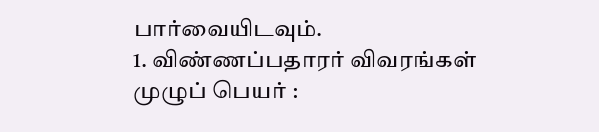பார்வையிடவும்.
1. விண்ணப்பதாரர் விவரங்கள்
முழுப் பெயர் :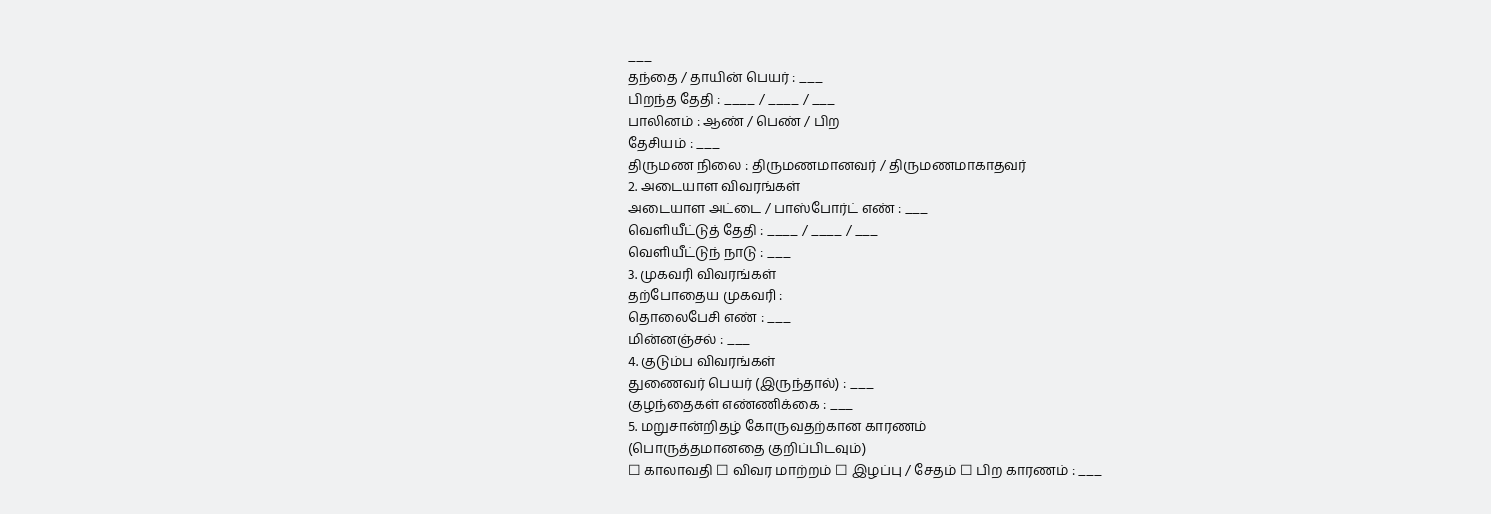___
தந்தை / தாயின் பெயர் : ___
பிறந்த தேதி : ____ / ____ / ___
பாலினம் : ஆண் / பெண் / பிற
தேசியம் : ___
திருமண நிலை : திருமணமானவர் / திருமணமாகாதவர்
2. அடையாள விவரங்கள்
அடையாள அட்டை / பாஸ்போர்ட் எண் : ___
வெளியீட்டுத் தேதி : ____ / ____ / ___
வெளியீட்டுந் நாடு : ___
3. முகவரி விவரங்கள்
தற்போதைய முகவரி :
தொலைபேசி எண் : ___
மின்னஞ்சல் : ___
4. குடும்ப விவரங்கள்
துணைவர் பெயர் (இருந்தால்) : ___
குழந்தைகள் எண்ணிக்கை : ___
5. மறுசான்றிதழ் கோருவதற்கான காரணம்
(பொருத்தமானதை குறிப்பிடவும்)
☐ காலாவதி ☐ விவர மாற்றம் ☐ இழப்பு / சேதம் ☐ பிற காரணம் : ___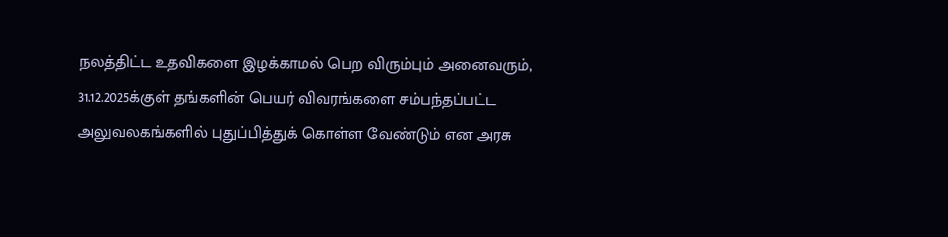நலத்திட்ட உதவிகளை இழக்காமல் பெற விரும்பும் அனைவரும், 31.12.2025க்குள் தங்களின் பெயர் விவரங்களை சம்பந்தப்பட்ட அலுவலகங்களில் புதுப்பித்துக் கொள்ள வேண்டும் என அரசு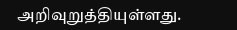அறிவுறுத்தியுள்ளது.